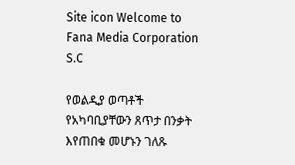Site icon Welcome to Fana Media Corporation S.C

የወልዲያ ወጣቶች የአካባቢያቸውን ጸጥታ በንቃት እየጠበቁ መሆኑን ገለጹ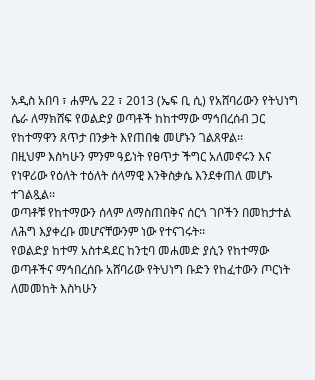አዲስ አበባ ፣ ሐምሌ 22 ፣ 2013 (ኤፍ ቢ ሲ) የአሸባሪውን የትህነግ ሴራ ለማክሸፍ የወልድያ ወጣቶች ከከተማው ማኅበረሰብ ጋር የከተማዋን ጸጥታ በንቃት እየጠበቁ መሆኑን ገልጸዋል፡፡
በዚህም እስካሁን ምንም ዓይነት የፀጥታ ችግር አለመኖሩን እና የነዋሪው የዕለት ተዕለት ሰላማዊ እንቅስቃሴ እንደቀጠለ መሆኑ ተገልጿል፡፡
ወጣቶቹ የከተማውን ሰላም ለማስጠበቅና ሰርጎ ገቦችን በመከታተል ለሕግ እያቀረቡ መሆናቸውንም ነው የተናገሩት፡፡
የወልድያ ከተማ አስተዳደር ከንቲባ መሐመድ ያሲን የከተማው ወጣቶችና ማኅበረሰቡ አሸባሪው የትህነግ ቡድን የከፈተውን ጦርነት ለመመከት እስካሁን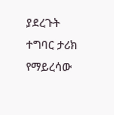ያደረጉት ተግባር ታሪክ የማይረሳው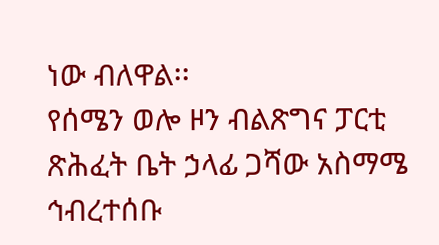ነው ብለዋል፡፡
የሰሜን ወሎ ዞን ብልጽግና ፓርቲ ጽሕፈት ቤት ኃላፊ ጋሻው አስማሜ ኅብረተሰቡ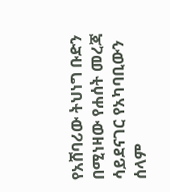የአሸባሪው ትህነግ ቡድን በሚነዛው የሐሰት መረጃ ሳይደናገር የአካባቢውን ሰላም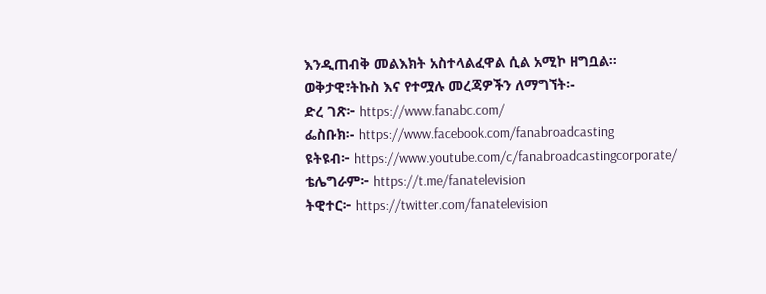እንዲጠብቅ መልእክት አስተላልፈዋል ሲል አሚኮ ዘግቧል፡፡
ወቅታዊ፣ትኩስ እና የተሟሉ መረጃዎችን ለማግኘት፡-
ድረ ገጽ፦ https://www.fanabc.com/
ፌስቡክ፡- https://www.facebook.com/fanabroadcasting
ዩትዩብ፦ https://www.youtube.com/c/fanabroadcastingcorporate/
ቴሌግራም፦ https://t.me/fanatelevision
ትዊተር፦ https://twitter.com/fanatelevision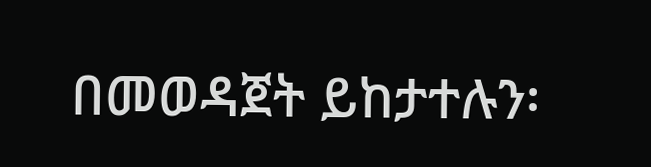በመወዳጀት ይከታተሉን፡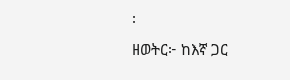፡
ዘወትር፦ ከእኛ ጋር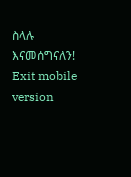ስላሉ እናመሰግናለን!
Exit mobile version